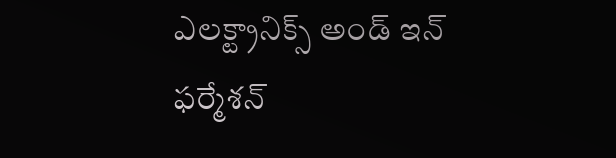ఎలక్ట్రానిక్స్ అండ్ ఇన్ ఫర్మేశన్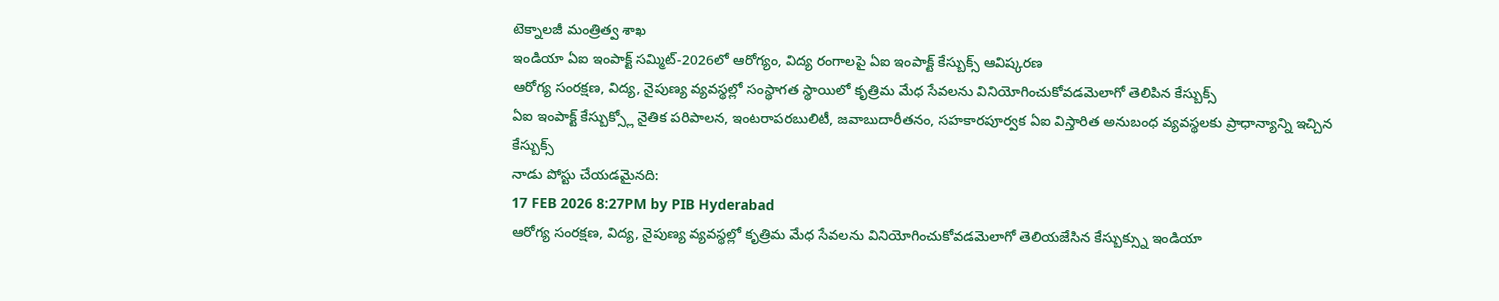టెక్నాలజీ మంత్రిత్వ శాఖ
ఇండియా ఏఐ ఇంపాక్ట్ సమ్మిట్-2026లో ఆరోగ్యం, విద్య రంగాలపై ఏఐ ఇంపాక్ట్ కేస్బుక్స్ ఆవిష్కరణ
ఆరోగ్య సంరక్షణ, విద్య, నైపుణ్య వ్యవస్థల్లో సంస్థాగత స్థాయిలో కృత్రిమ మేధ సేవలను వినియోగించుకోవడమెలాగో తెలిపిన కేస్బుక్స్
ఏఐ ఇంపాక్ట్ కేస్బుక్స్లో నైతిక పరిపాలన, ఇంటరాపరబులిటీ, జవాబుదారీతనం, సహకారపూర్వక ఏఐ విస్తారిత అనుబంధ వ్యవస్థలకు ప్రాధాన్యాన్ని ఇచ్చిన కేస్బుక్స్
నాడు పోస్టు చేయడమైనది:
17 FEB 2026 8:27PM by PIB Hyderabad
ఆరోగ్య సంరక్షణ, విద్య, నైపుణ్య వ్యవస్థల్లో కృత్రిమ మేధ సేవలను వినియోగించుకోవడమెలాగో తెలియజేసిన కేస్బుక్స్ను ఇండియా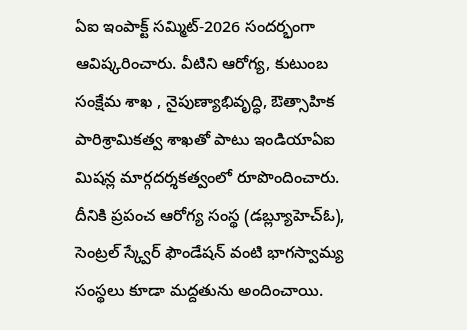ఏఐ ఇంపాక్ట్ సమ్మిట్-2026 సందర్భంగా ఆవిష్కరించారు. వీటిని ఆరోగ్య, కుటుంబ సంక్షేమ శాఖ , నైపుణ్యాభివృద్ధి, ఔత్సాహిక పారిశ్రామికత్వ శాఖతో పాటు ఇండియాఏఐ మిషన్ల మార్గదర్శకత్వంలో రూపొందించారు. దీనికి ప్రపంచ ఆరోగ్య సంస్థ (డబ్ల్యూహెచ్ఓ), సెంట్రల్ స్క్వేర్ ఫౌండేషన్ వంటి భాగస్వామ్య సంస్థలు కూడా మద్దతును అందించాయి.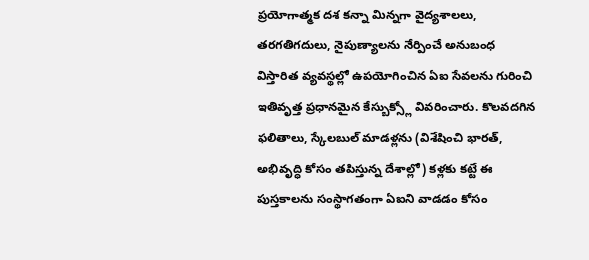ప్రయోగాత్మక దశ కన్నా మిన్నగా వైద్యశాలలు, తరగతిగదులు, నైపుణ్యాలను నేర్పించే అనుబంధ విస్తారిత వ్యవస్థల్లో ఉపయోగించిన ఏఐ సేవలను గురించి ఇతివృత్త ప్రధానమైన కేస్బుక్స్లో వివరించారు. కొలవదగిన ఫలితాలు, స్కేలబుల్ మాడళ్లను (విశేషించి భారత్, అభివృద్ధి కోసం తపిస్తున్న దేశాల్లో) కళ్లకు కట్టే ఈ పుస్తకాలను సంస్థాగతంగా ఏఐని వాడడం కోసం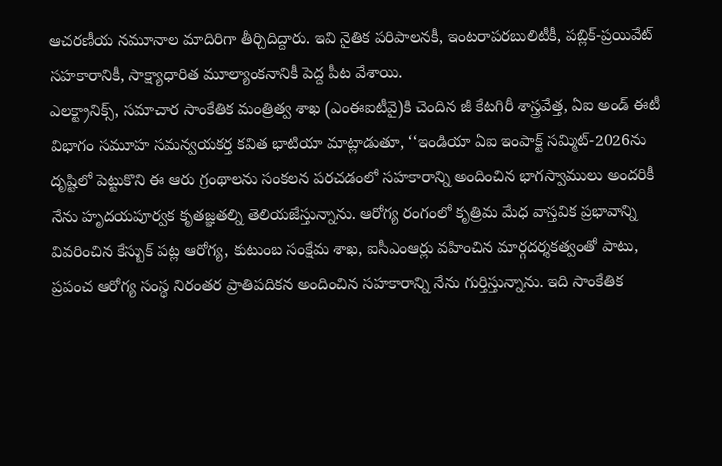ఆచరణీయ నమూనాల మాదిరిగా తీర్చిదిద్దారు. ఇవి నైతిక పరిపాలనకీ, ఇంటరాపరబులిటీకీ, పబ్లిక్-ప్రయివేట్ సహకారానికీ, సాక్ష్యాధారిత మూల్యాంకనానికీ పెద్ద పీట వేశాయి.
ఎలక్ట్రానిక్స్, సమాచార సాంకేతిక మంత్రిత్వ శాఖ (ఎంఈఐటీవై)కి చెందిన జీ కేటగిరీ శాస్త్రవేత్త, ఏఐ అండ్ ఈటీ విభాగం సమూహ సమన్వయకర్త కవిత భాటియా మాట్లాడుతూ, ‘‘ఇండియా ఏఐ ఇంపాక్ట్ సమ్మిట్-2026ను దృష్టిలో పెట్టుకొని ఈ ఆరు గ్రంథాలను సంకలన పరచడంలో సహకారాన్ని అందించిన భాగస్వాములు అందరికీ నేను హృదయపూర్వక కృతజ్ఞతల్ని తెలియజేస్తున్నాను. ఆరోగ్య రంగంలో కృత్రిమ మేధ వాస్తవిక ప్రభావాన్ని వివరించిన కేస్బుక్ పట్ల ఆరోగ్య, కుటుంబ సంక్షేమ శాఖ, ఐసీఎంఆర్లు వహించిన మార్గదర్శకత్వంతో పాటు, ప్రపంచ ఆరోగ్య సంస్థ నిరంతర ప్రాతిపదికన అందించిన సహకారాన్ని నేను గుర్తిస్తున్నాను. ఇది సాంకేతిక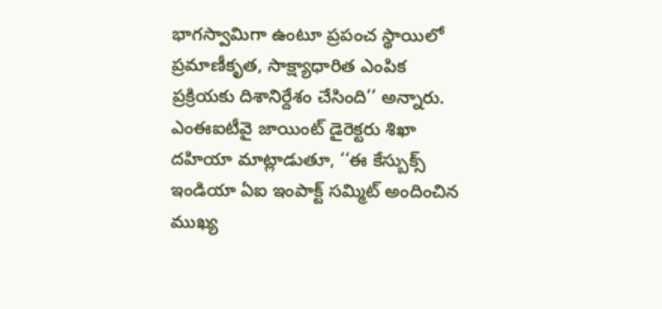భాగస్వామిగా ఉంటూ ప్రపంచ స్థాయిలో ప్రమాణీకృత, సాక్ష్యాధారిత ఎంపిక ప్రక్రియకు దిశానిర్దేశం చేసింది’’ అన్నారు.
ఎంఈఐటీవై జాయింట్ డైరెక్టరు శిఖా దహియా మాట్లాడుతూ, ‘‘ఈ కేస్బుక్స్ ఇండియా ఏఐ ఇంపాక్ట్ సమ్మిట్ అందించిన ముఖ్య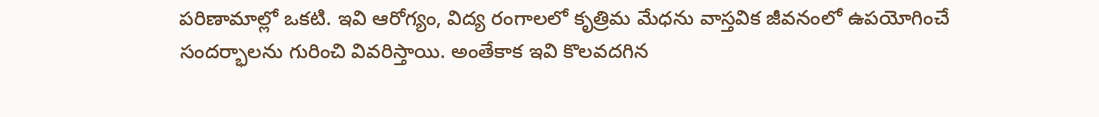పరిణామాల్లో ఒకటి. ఇవి ఆరోగ్యం, విద్య రంగాలలో కృత్రిమ మేధను వాస్తవిక జీవనంలో ఉపయోగించే సందర్భాలను గురించి వివరిస్తాయి. అంతేకాక ఇవి కొలవదగిన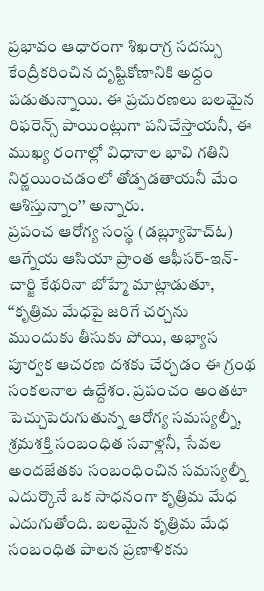ప్రభావం ఆధారంగా శిఖరాగ్ర సదస్సు కేంద్రీకరించిన దృష్టికోణానికి అద్దం పడుతున్నాయి. ఈ ప్రచురణలు బలమైన రిఫరెన్స్ పాయింట్లుగా పనిచేస్తాయనీ, ఈ ముఖ్య రంగాల్లో విధానాల భావి గతిని నిర్ణయించడంలో తోడ్పడతాయనీ మేం ఆశిస్తున్నాం’’ అన్నారు.
ప్రపంచ ఆరోగ్య సంస్థ (డబ్ల్యూహెచ్ఓ) ఆగ్నేయ ఆసియా ప్రాంత ఆఫీసర్-ఇన్-చార్జి కేథరినా బోహ్మే మాట్లాడుతూ, ‘‘కృత్రిమ మేధపై జరిగే చర్చను ముందుకు తీసుకు పోయి, అభ్యాస పూర్వక ఆచరణ దశకు చేర్చడం ఈ గ్రంథ సంకలనాల ఉద్దేశం. ప్రపంచం అంతటా పెచ్చుపెరుగుతున్న ఆరోగ్య సమస్యల్నీ, శ్రమశక్తి సంబంధిత సవాళ్లనీ, సేవల అందజేతకు సంబంధించిన సమస్యల్నీ ఎదుర్కొనే ఒక సాధనంగా కృత్రిమ మేధ ఎదుగుతోంది. బలమైన కృత్రిమ మేధ సంబంధిత పాలన ప్రణాళికను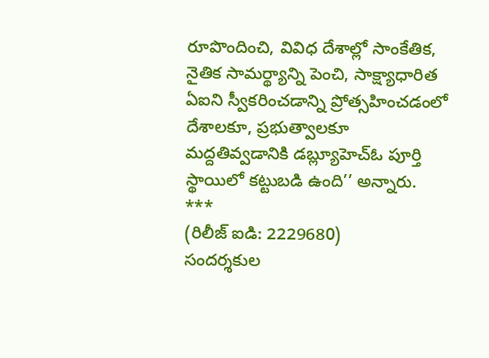రూపొందించి, వివిధ దేశాల్లో సాంకేతిక, నైతిక సామర్థ్యాన్ని పెంచి, సాక్ష్యాధారిత ఏఐని స్వీకరించడాన్ని ప్రోత్సహించడంలో దేశాలకూ, ప్రభుత్వాలకూ మద్దతివ్వడానికి డబ్ల్యూహెచ్ఓ పూర్తి స్థాయిలో కట్టుబడి ఉంది’’ అన్నారు.
***
(రిలీజ్ ఐడి: 2229680)
సందర్శకుల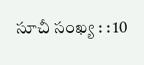సూచీ సంఖ్య : : 10